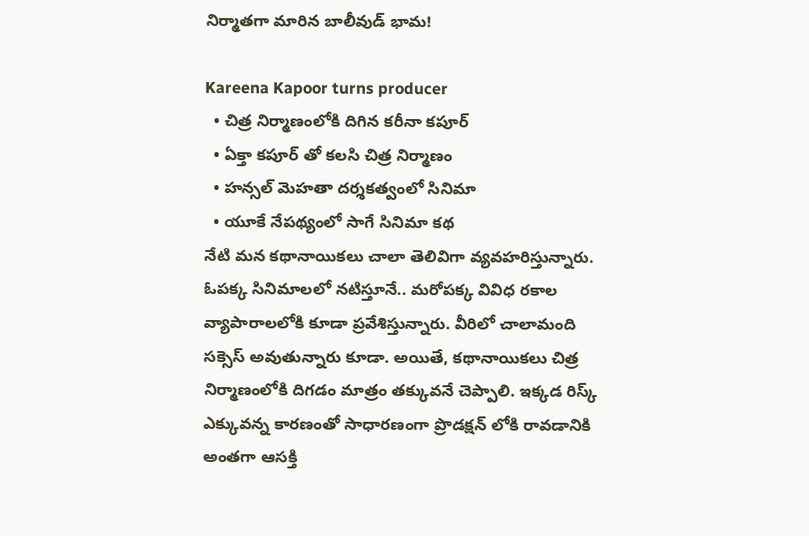నిర్మాతగా మారిన బాలీవుడ్ భామ!

Kareena Kapoor turns producer
  • చిత్ర నిర్మాణంలోకి దిగిన కరీనా కపూర్
  • ఏక్తా కపూర్ తో కలసి చిత్ర నిర్మాణం
  • హన్సల్ మెహతా దర్శకత్వంలో సినిమా
  • యూకే నేపథ్యంలో సాగే సినిమా కథ
నేటి మన కథానాయికలు చాలా తెలివిగా వ్యవహరిస్తున్నారు. ఓపక్క సినిమాలలో నటిస్తూనే.. మరోపక్క వివిధ రకాల వ్యాపారాలలోకి కూడా ప్రవేశిస్తున్నారు. వీరిలో చాలామంది సక్సెస్ అవుతున్నారు కూడా. అయితే, కథానాయికలు చిత్ర నిర్మాణంలోకి దిగడం మాత్రం తక్కువనే చెప్పాలి. ఇక్కడ రిస్క్ ఎక్కువన్న కారణంతో సాధారణంగా ప్రొడక్షన్ లోకి రావడానికి అంతగా ఆసక్తి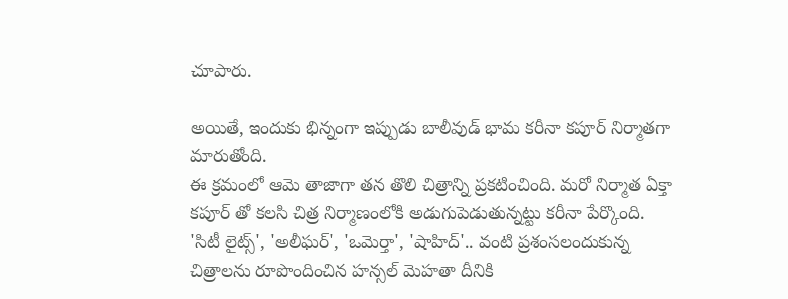చూపారు.

అయితే, ఇందుకు భిన్నంగా ఇప్పుడు బాలీవుడ్ భామ కరీనా కపూర్ నిర్మాతగా మారుతోంది.
ఈ క్రమంలో ఆమె తాజాగా తన తొలి చిత్రాన్ని ప్రకటించింది. మరో నిర్మాత ఏక్తా కపూర్ తో కలసి చిత్ర నిర్మాణంలోకి అడుగుపెడుతున్నట్టు కరీనా పేర్కొంది. 'సిటీ లైట్స్', 'అలీఘర్', 'ఒమెర్తా', 'షాహిద్'.. వంటి ప్రశంసలందుకున్న చిత్రాలను రూపొందించిన హన్సల్ మెహతా దీనికి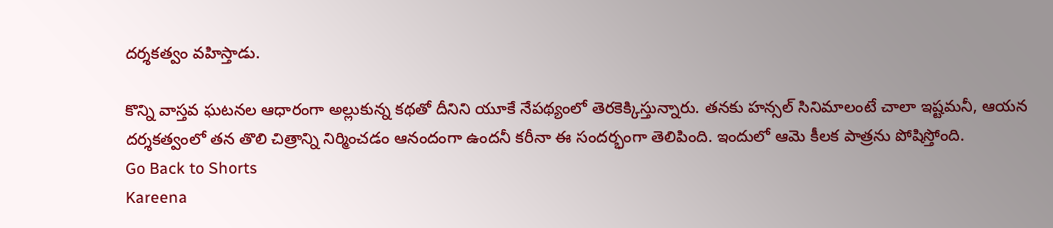దర్శకత్వం వహిస్తాడు.

కొన్ని వాస్తవ ఘటనల ఆధారంగా అల్లుకున్న కథతో దీనిని యూకే నేపథ్యంలో తెరకెక్కిస్తున్నారు. తనకు హన్సల్ సినిమాలంటే చాలా ఇష్టమనీ, ఆయన దర్శకత్వంలో తన తొలి చిత్రాన్ని నిర్మించడం ఆనందంగా ఉందనీ కరీనా ఈ సందర్భంగా తెలిపింది. ఇందులో ఆమె కీలక పాత్రను పోషిస్తోంది.
Go Back to Shorts
Kareena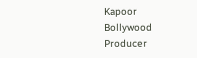Kapoor
Bollywood
Producer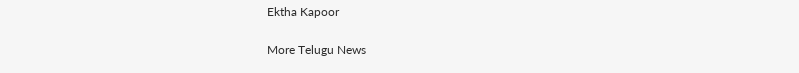Ektha Kapoor

More Telugu News